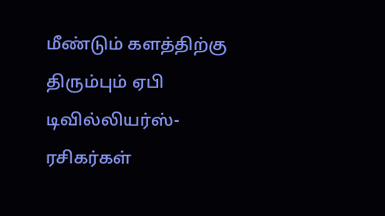மீண்டும் களத்திற்கு திரும்பும் ஏபி டிவில்லியர்ஸ்- ரசிகர்கள்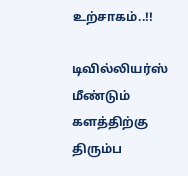உற்சாகம்..!!

டிவில்லியர்ஸ் மீண்டும் களத்திற்கு திரும்ப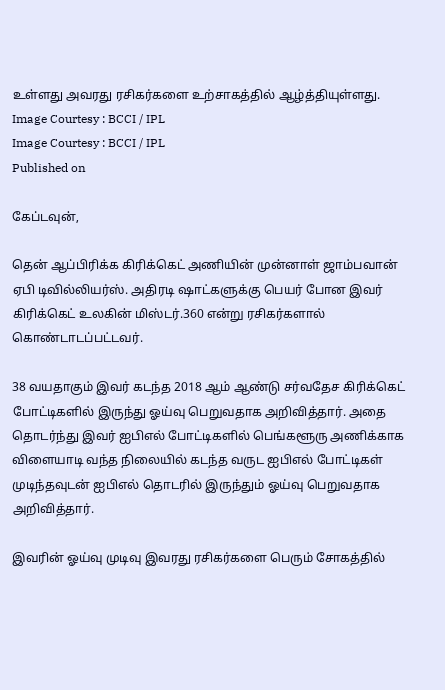உள்ளது அவரது ரசிகர்களை உற்சாகத்தில் ஆழ்த்தியுள்ளது.
Image Courtesy : BCCI / IPL
Image Courtesy : BCCI / IPL
Published on

கேப்டவுன்,

தென் ஆப்பிரிக்க கிரிக்கெட் அணியின் முன்னாள் ஜாம்பவான் ஏபி டிவில்லியர்ஸ். அதிரடி ஷாட்களுக்கு பெயர் போன இவர் கிரிக்கெட் உலகின் மிஸ்டர்.360 என்று ரசிகர்களால் கொண்டாடப்பட்டவர்.

38 வயதாகும் இவர் கடந்த 2018 ஆம் ஆண்டு சர்வதேச கிரிக்கெட் போட்டிகளில் இருந்து ஓய்வு பெறுவதாக அறிவித்தார். அதை தொடர்ந்து இவர் ஐபிஎல் போட்டிகளில் பெங்களூரு அணிக்காக விளையாடி வந்த நிலையில் கடந்த வருட ஐபிஎல் போட்டிகள் முடிந்தவுடன் ஐபிஎல் தொடரில் இருந்தும் ஓய்வு பெறுவதாக அறிவித்தார்.

இவரின் ஓய்வு முடிவு இவரது ரசிகர்களை பெரும் சோகத்தில்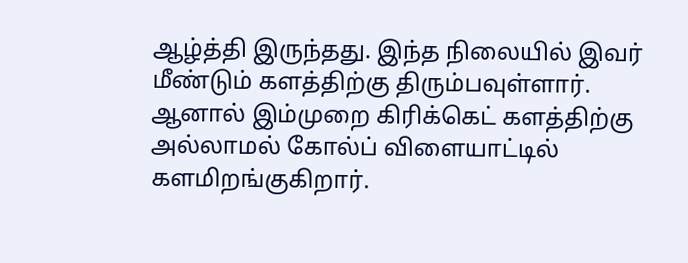ஆழ்த்தி இருந்தது. இந்த நிலையில் இவர் மீண்டும் களத்திற்கு திரும்பவுள்ளார். ஆனால் இம்முறை கிரிக்கெட் களத்திற்கு அல்லாமல் கோல்ப் விளையாட்டில் களமிறங்குகிறார்.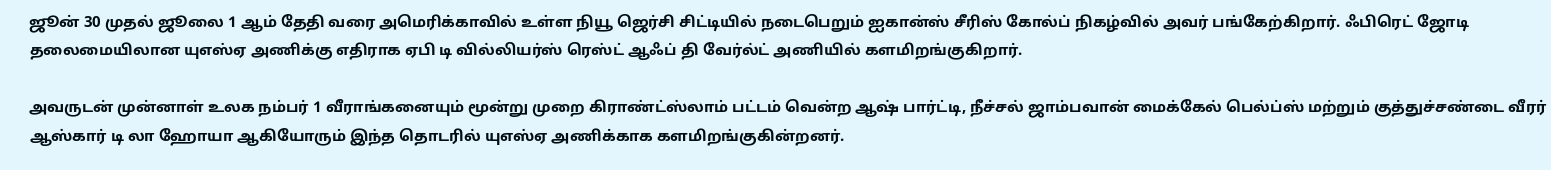ஜூன் 30 முதல் ஜூலை 1 ஆம் தேதி வரை அமெரிக்காவில் உள்ள நியூ ஜெர்சி சிட்டியில் நடைபெறும் ஐகான்ஸ் சீரிஸ் கோல்ப் நிகழ்வில் அவர் பங்கேற்கிறார். ஃபிரெட் ஜோடி தலைமையிலான யுஎஸ்ஏ அணிக்கு எதிராக ஏபி டி வில்லியர்ஸ் ரெஸ்ட் ஆஃப் தி வேர்ல்ட் அணியில் களமிறங்குகிறார்.

அவருடன் முன்னாள் உலக நம்பர் 1 வீராங்கனையும் மூன்று முறை கிராண்ட்ஸ்லாம் பட்டம் வென்ற ஆஷ் பார்ட்டி, நீச்சல் ஜாம்பவான் மைக்கேல் பெல்ப்ஸ் மற்றும் குத்துச்சண்டை வீரர் ஆஸ்கார் டி லா ஹோயா ஆகியோரும் இந்த தொடரில் யுஎஸ்ஏ அணிக்காக களமிறங்குகின்றனர்.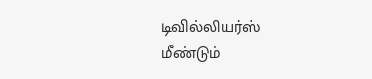டிவில்லியர்ஸ் மீண்டும்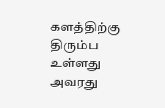களத்திற்கு திரும்ப உள்ளது அவரது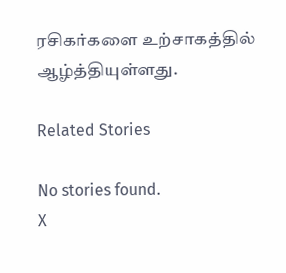ரசிகர்களை உற்சாகத்தில் ஆழ்த்தியுள்ளது.

Related Stories

No stories found.
X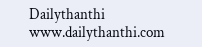Dailythanthi
www.dailythanthi.com